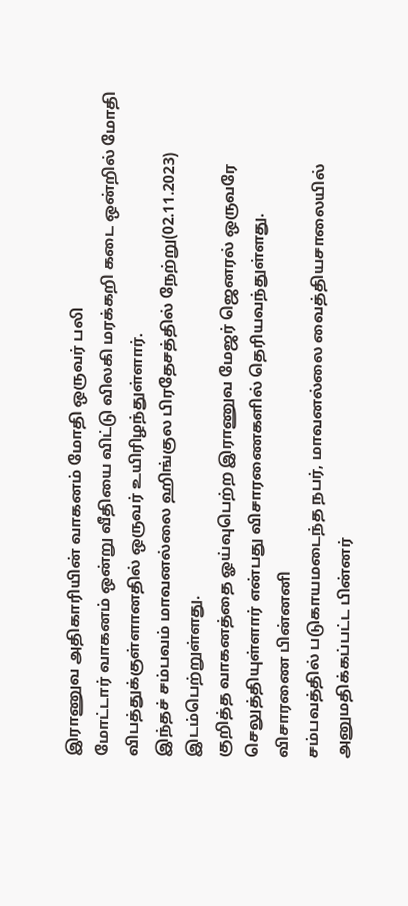இராணுவ அதிகாரியின் வாகனம் மோதி ஒருவர் பலி
மோட்டார் வாகனம் ஒன்று வீதியை விட்டு விலகி மரக்கறி கடை ஒன்றில் மோதி விபத்துக்குள்ளானதில் ஒருவர் உயிரிழந்துள்ளார்.
இந்தச் சம்பவம் மாவனல்லை ஹிங்குல பிரதேசத்தில் நேற்று(02.11.2023) இடம்பெற்றுள்ளது.
குறித்த வாகனத்தை ஓய்வுபெற்ற இராணுவ மேஜர் ஜெனரல் ஒருவரே செலுத்தியுள்ளார் என்பது விசாரணைகளில் தெரியவந்துள்ளது.
விசாரணை பின்னனி
சம்பவத்தில் படுகாயமடைந்த நபர், மாவனல்லை வைத்தியசாலையில் அனுமதிக்கப்பட்ட பின்னர்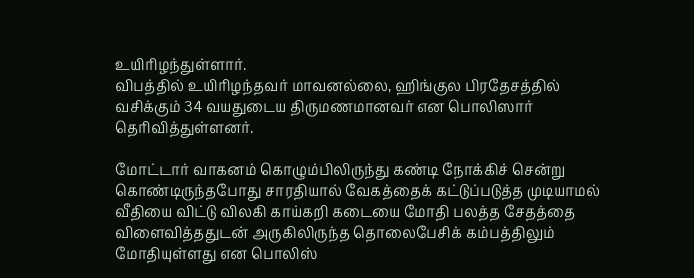உயிரிழந்துள்ளார்.
விபத்தில் உயிரிழந்தவர் மாவனல்லை, ஹிங்குல பிரதேசத்தில் வசிக்கும் 34 வயதுடைய திருமணமானவர் என பொலிஸார் தெரிவித்துள்ளனர்.

மோட்டார் வாகனம் கொழும்பிலிருந்து கண்டி நோக்கிச் சென்று கொண்டிருந்தபோது சாரதியால் வேகத்தைக் கட்டுப்படுத்த முடியாமல் வீதியை விட்டு விலகி காய்கறி கடையை மோதி பலத்த சேதத்தை விளைவித்ததுடன் அருகிலிருந்த தொலைபேசிக் கம்பத்திலும் மோதியுள்ளது என பொலிஸ்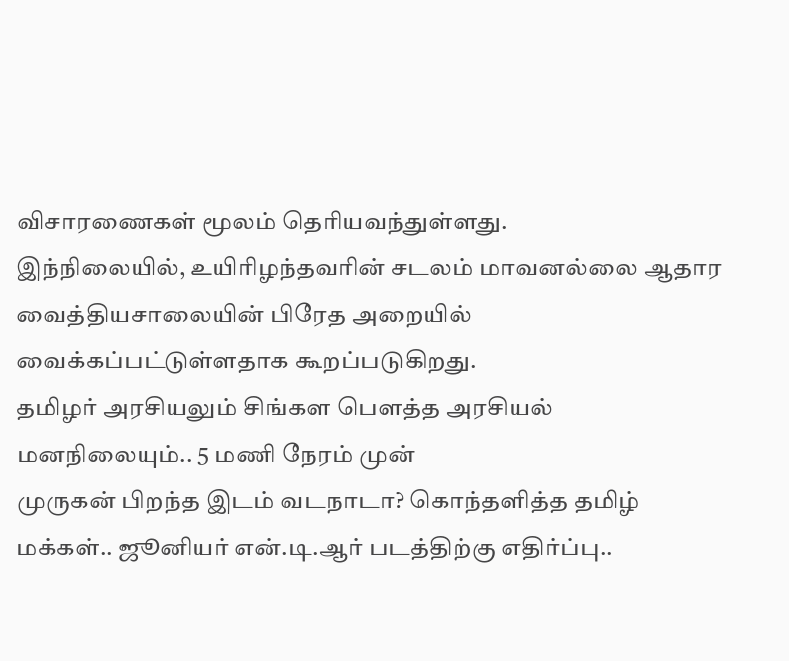விசாரணைகள் மூலம் தெரியவந்துள்ளது.
இந்நிலையில், உயிரிழந்தவரின் சடலம் மாவனல்லை ஆதார வைத்தியசாலையின் பிரேத அறையில் வைக்கப்பட்டுள்ளதாக கூறப்படுகிறது.
தமிழர் அரசியலும் சிங்கள பௌத்த அரசியல் மனநிலையும்.. 5 மணி நேரம் முன்
முருகன் பிறந்த இடம் வடநாடா? கொந்தளித்த தமிழ் மக்கள்.. ஜூனியர் என்.டி.ஆர் படத்திற்கு எதிர்ப்பு..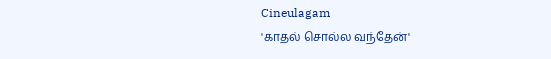Cineulagam
'காதல் சொல்ல வந்தேன்'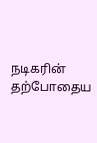நடிகரின் தற்போதைய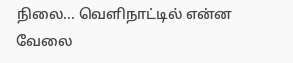நிலை... வெளிநாட்டில் என்ன வேலை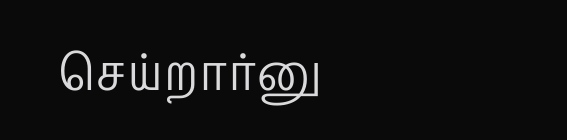செய்றார்னு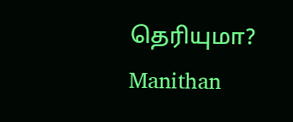தெரியுமா? Manithan